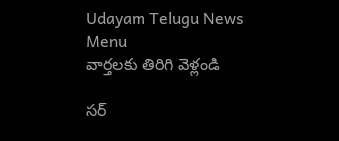Udayam Telugu News
Menu
వార్తలకు తిరిగి వెళ్లండి

సర్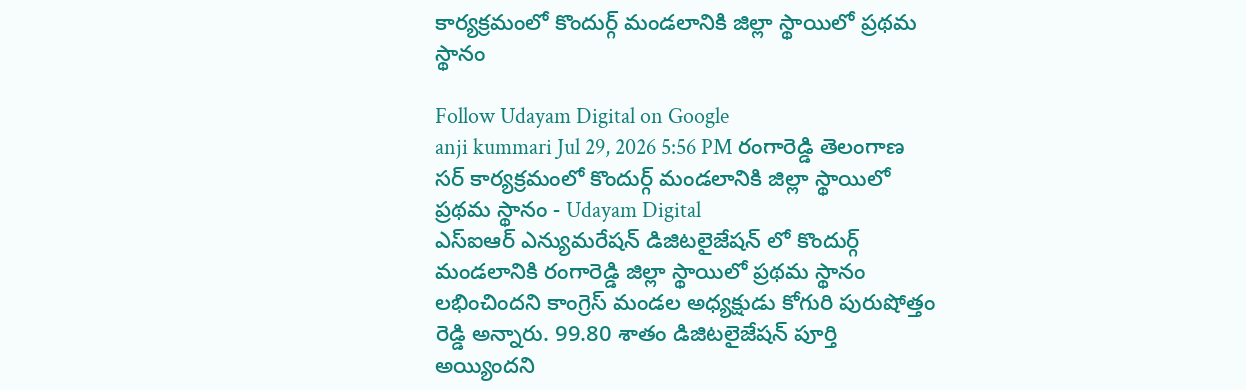కార్యక్రమంలో కొందుర్గ్ మండలానికి జిల్లా స్థాయిలో ప్రథమ స్థానం

Follow Udayam Digital on Google
anji kummari Jul 29, 2026 5:56 PM రంగారెడ్డి తెలంగాణ
సర్ కార్యక్రమంలో కొందుర్గ్ మండలానికి జిల్లా స్థాయిలో ప్రథమ స్థానం - Udayam Digital
ఎస్ఐఆర్ ఎన్యుమరేషన్ డిజిటలైజేషన్ లో కొందుర్గ్ మండలానికి రంగారెడ్డి జిల్లా స్థాయిలో ప్రథమ స్థానం లభించిందని కాంగ్రెస్ మండల అధ్యక్షుడు కోగురి పురుషోత్తం రెడ్డి అన్నారు. 99.80 శాతం డిజిటలైజేషన్ పూర్తి అయ్యిందని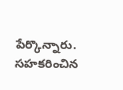పేర్కొన్నారు. సహకరించిన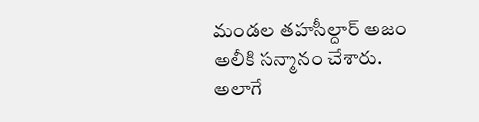మండల తహసీల్దార్ అజం అలీకి సన్మానం చేశారు. అలాగే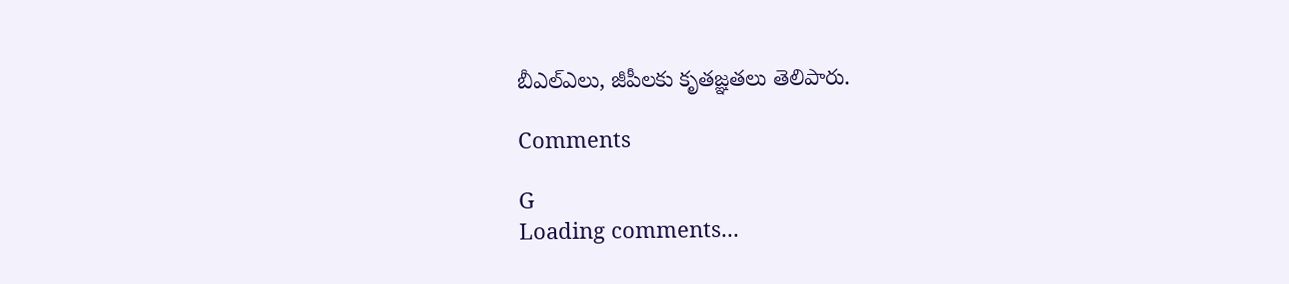బీఎల్ఎలు, జీపీలకు కృతజ్ఞతలు తెలిపారు.

Comments

G
Loading comments...